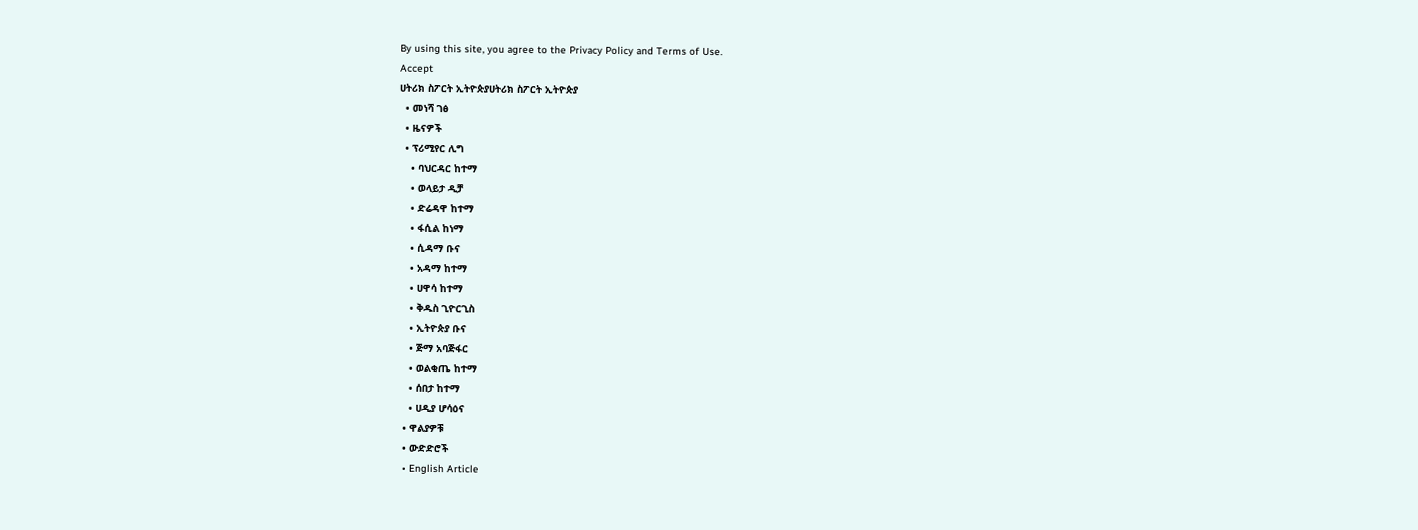By using this site, you agree to the Privacy Policy and Terms of Use.
Accept
ሀትሪክ ስፖርት ኢትዮጵያሀትሪክ ስፖርት ኢትዮጵያ
  • መነሻ ገፅ
  • ዜናዎች
  • ፕሪሚየር ሊግ
    • ባህርዳር ከተማ
    • ወላይታ ዲቻ
    • ድሬዳዋ ከተማ
    • ፋሲል ከነማ
    • ሲዳማ ቡና
    • አዳማ ከተማ
    • ሀዋሳ ከተማ
    • ቅዱስ ጊዮርጊስ
    • ኢትዮጵያ ቡና
    • ጅማ አባጅፋር
    • ወልቂጤ ከተማ
    • ሰበታ ከተማ
    • ሀዲያ ሆሳዕና
  • ዋልያዎቹ
  • ውድድሮች
  • English Article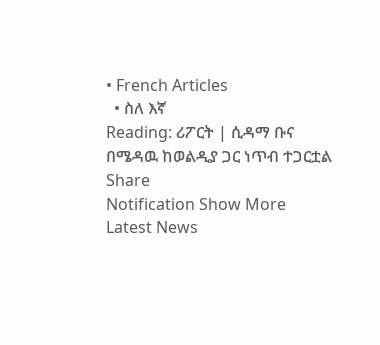• French Articles
  • ስለ እኛ
Reading: ሪፖርት | ሲዳማ ቡና በሜዳዉ ከወልዲያ ጋር ነጥብ ተጋርቷል
Share
Notification Show More
Latest News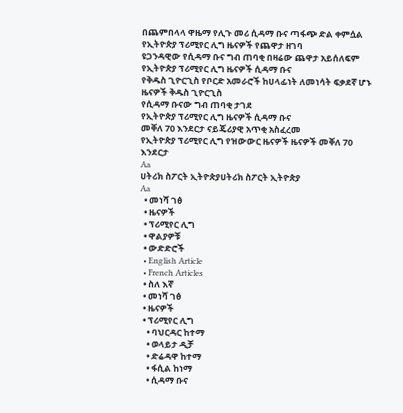በጨምበላላ ዋዜማ የሊጉ መሪ ሲዳማ ቡና ጣፋጭ ድል ቀምሷል
የኢትዮጵያ ፕሪሚየር ሊግ ዜናዎች የጨዋታ ዘገባ
ዩጋንዳዊው የሲዳማ ቡና ግብ ጠባቂ በዛሬው ጨዋታ አይሰለፍም
የኢትዮጵያ ፕሪሚየር ሊግ ዜናዎች ሲዳማ ቡና
የቅዱስ ጊዮርጊስ የቦርድ አመራሮች ከሀላፊነት ለመነሳት ፍቃደኛ ሆኑ
ዜናዎች ቅዱስ ጊዮርጊስ
የሲዳማ ቡናው ግብ ጠባቂ ታገደ
የኢትዮጵያ ፕሪሚየር ሊግ ዜናዎች ሲዳማ ቡና
መቐለ 70 እንደርታ ናይጄሪያዊ አጥቂ አስፈረመ
የኢትዮጵያ ፕሪሚየር ሊግ የዝውውር ዜናዎች ዜናዎች መቐለ 70 እንደርታ
Aa
ሀትሪክ ስፖርት ኢትዮጵያሀትሪክ ስፖርት ኢትዮጵያ
Aa
  • መነሻ ገፅ
  • ዜናዎች
  • ፕሪሚየር ሊግ
  • ዋልያዎቹ
  • ውድድሮች
  • English Article
  • French Articles
  • ስለ እኛ
  • መነሻ ገፅ
  • ዜናዎች
  • ፕሪሚየር ሊግ
    • ባህርዳር ከተማ
    • ወላይታ ዲቻ
    • ድሬዳዋ ከተማ
    • ፋሲል ከነማ
    • ሲዳማ ቡና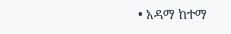• አዳማ ከተማ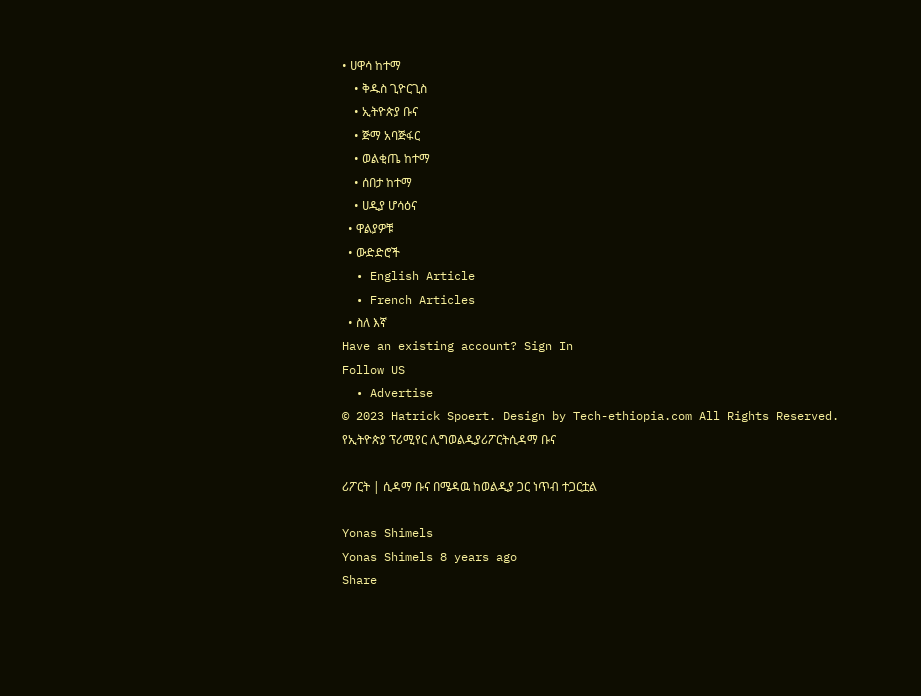• ሀዋሳ ከተማ
    • ቅዱስ ጊዮርጊስ
    • ኢትዮጵያ ቡና
    • ጅማ አባጅፋር
    • ወልቂጤ ከተማ
    • ሰበታ ከተማ
    • ሀዲያ ሆሳዕና
  • ዋልያዎቹ
  • ውድድሮች
  • English Article
  • French Articles
  • ስለ እኛ
Have an existing account? Sign In
Follow US
  • Advertise
© 2023 Hatrick Spoert. Design by Tech-ethiopia.com All Rights Reserved.
የኢትዮጵያ ፕሪሚየር ሊግወልዲያሪፖርትሲዳማ ቡና

ሪፖርት | ሲዳማ ቡና በሜዳዉ ከወልዲያ ጋር ነጥብ ተጋርቷል

Yonas Shimels
Yonas Shimels 8 years ago
Share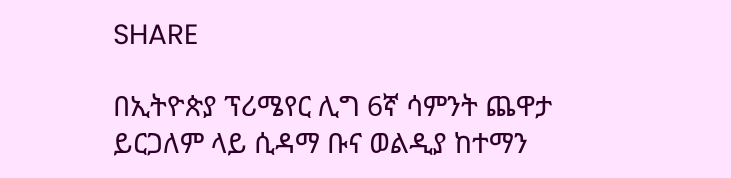SHARE

በኢትዮጵያ ፕሪሜየር ሊግ 6ኛ ሳምንት ጨዋታ ይርጋለም ላይ ሲዳማ ቡና ወልዲያ ከተማን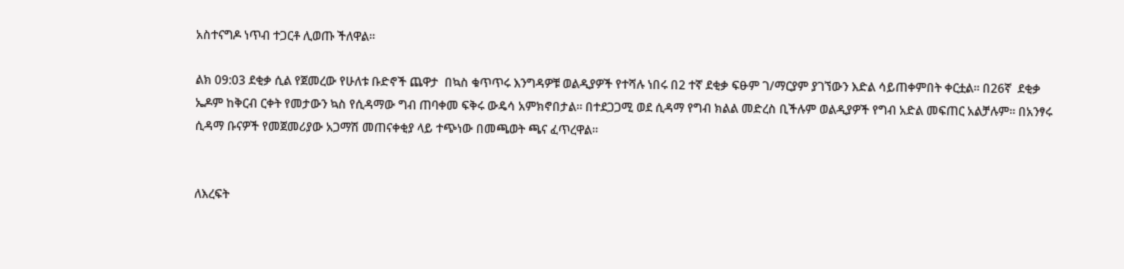አስተናግዶ ነጥብ ተጋርቶ ሊወጡ ችለዋል፡፡

ልክ 09:03 ደቂቃ ሲል የጀመረው የሁለቱ ቡድኖች ጨዋታ  በኳስ ቁጥጥሩ እንግዳዎቹ ወልዲያዎች የተሻሉ ነበሩ በ2 ተኛ ደቂቃ ፍፁም ገ/ማርያም ያገኘውን እድል ሳይጠቀምበት ቀርቷል፡፡ በ26ኛ  ደቂቃ ኤዶም ከቅርብ ርቀት የመታውን ኳስ የሲዳማው ግብ ጠባቀመ ፍቅሩ ውዴሳ አምክኖበታል፡፡ በተደጋጋሚ ወደ ሲዳማ የግብ ክልል መድረስ ቢችሉም ወልዲያዎች የግብ አድል መፍጠር አልቻሉም፡፡ በአንፃሩ ሲዳማ ቡናዎች የመጀመሪያው አጋማሽ መጠናቀቂያ ላይ ተጭነው በመጫወት ጫና ፈጥረዋል፡፡


ለእረፍት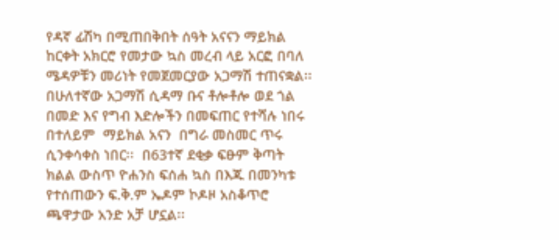የዳኛ ፊሽካ በሚጠበቅበት ሰዓት አናናን ማይክል ከርቀት አክርሮ የመታው ኳስ መረብ ላይ አርፎ በባለ ሜዳዎቹን መሪነት የመጀመርያው አጋማሽ ተጠናቋል፡፡በሁለተኛው አጋማሽ ሲዳማ ቡና ቶሎቶሎ ወደ ጎል በመድ እና የግብ እድሎችን በመፍጠር የተሻሉ ነበሩ በተለይም  ማይክል አናን  በግራ መስመር ጥሩ ሲንቀሳቀስ ነበር፡፡  በ63ተኛ ደቂቃ ፍፁም ቅጣት ክልል ውስጥ ዮሐንስ ፍሰሐ ኳስ በእጁ በመንካቱ  የተሰጠውን ፍ.ቅ.ም ኤዶም ኮዶዞ አስቆጥሮ ጫዋታው አንድ አቻ ሆኗል፡፡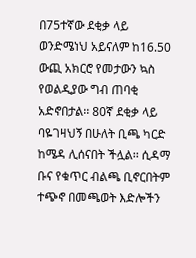በ75ተኛው ደቂቃ ላይ ወንድሜነህ አይናለም ከ16.50 ውጪ አክርሮ የመታውን ኳስ የወልዲያው ግብ ጠባቂ አድኖበታል፡፡ 80ኛ ደቂቃ ላይ ባዬገዛህኝ በሁለት ቢጫ ካርድ ከሜዳ ሊሰናበት ችሏል፡፡ ሲዳማ ቡና የቁጥር ብልጫ ቢኖርበትም ተጭኖ በመጫወት እድሎችን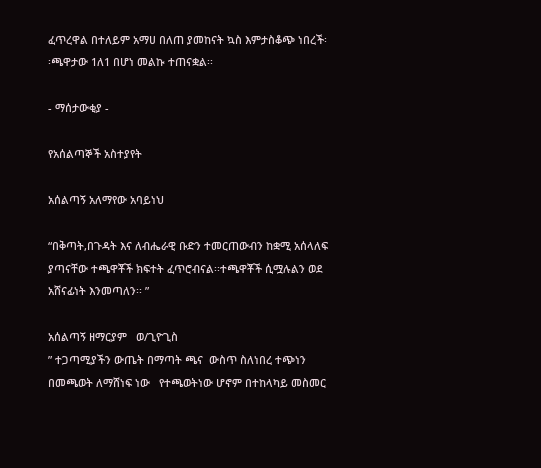ፈጥረዋል በተለይም አማሀ በለጠ ያመከናት ኳስ እምታስቆጭ ነበረች፡፡ጫዋታው 1ለ1 በሆነ መልኩ ተጠናቋል፡፡

- ማሰታውቂያ -

የአሰልጣኞች አስተያየት

አሰልጣኝ አለማየው አባይነህ

“በቅጣት,በጉዳት እና ለብሔራዊ ቡድን ተመርጠውብን ከቋሚ አሰላለፍ ያጣናቸው ተጫዋቾች ክፍተት ፈጥሮብናል፡፡ተጫዋቾች ሲሟሉልን ወደ አሸናፊነት እንመጣለን፡፡ ”

አሰልጣኝ ዘማርያም   ወ/ጊዮጊስ
” ተጋጣሚያችን ውጤት በማጣት ጫና  ውስጥ ስለነበረ ተጭነን  በመጫወት ለማሸነፍ ነው   የተጫወትነው ሆኖም በተከላካይ መስመር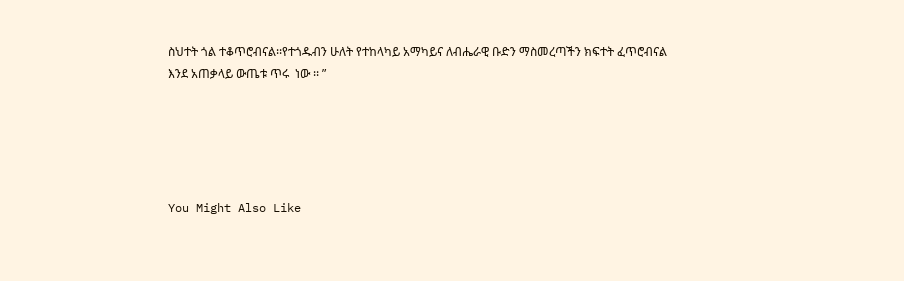ስህተት ጎል ተቆጥሮብናል፡፡የተጎዱብን ሁለት የተከላካይ አማካይና ለብሔራዊ ቡድን ማስመረጣችን ክፍተት ፈጥሮብናል  እንደ አጠቃላይ ውጤቱ ጥሩ  ነው ፡፡ ”





You Might Also Like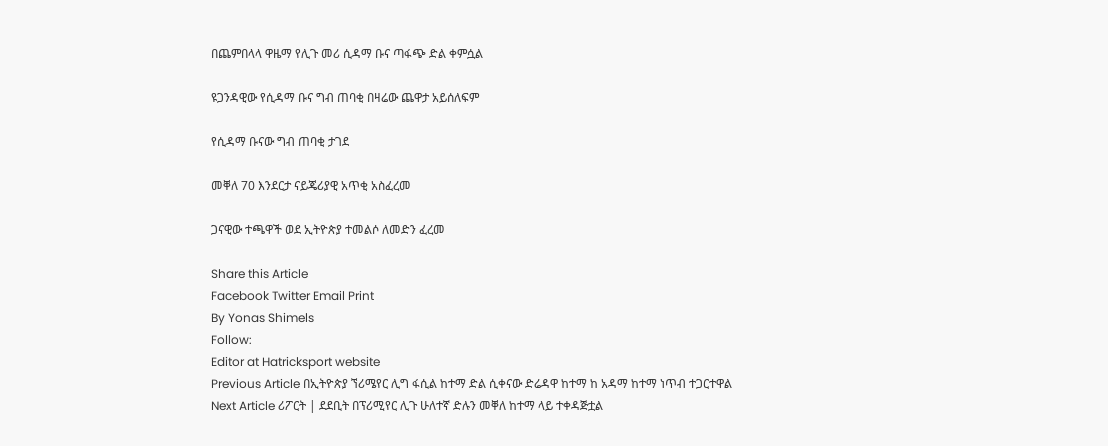በጨምበላላ ዋዜማ የሊጉ መሪ ሲዳማ ቡና ጣፋጭ ድል ቀምሷል

ዩጋንዳዊው የሲዳማ ቡና ግብ ጠባቂ በዛሬው ጨዋታ አይሰለፍም

የሲዳማ ቡናው ግብ ጠባቂ ታገደ

መቐለ 70 እንደርታ ናይጄሪያዊ አጥቂ አስፈረመ

ጋናዊው ተጫዋች ወደ ኢትዮጵያ ተመልሶ ለመድን ፈረመ

Share this Article
Facebook Twitter Email Print
By Yonas Shimels
Follow:
Editor at Hatricksport website
Previous Article በኢትዮጵያ ኘሪሜየር ሊግ ፋሲል ከተማ ድል ሲቀናው ድሬዳዋ ከተማ ከ አዳማ ከተማ ነጥብ ተጋርተዋል
Next Article ሪፖርት | ደደቢት በፕሪሚየር ሊጉ ሁለተኛ ድሉን መቐለ ከተማ ላይ ተቀዳጅቷል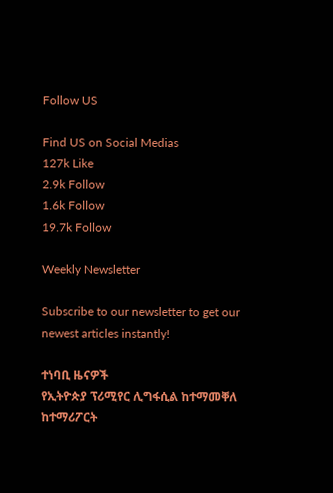Follow US

Find US on Social Medias
127k Like
2.9k Follow
1.6k Follow
19.7k Follow

Weekly Newsletter

Subscribe to our newsletter to get our newest articles instantly!

ተነባቢ ዜናዎች
የኢትዮጵያ ፕሪሚየር ሊግፋሲል ከተማመቐለ ከተማሪፖርት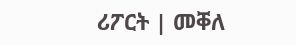ሪፖርት | መቐለ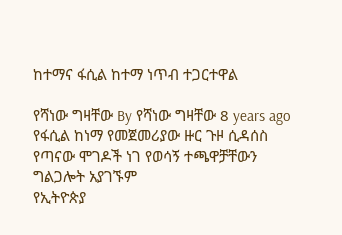ከተማና ፋሲል ከተማ ነጥብ ተጋርተዋል

የሻነው ግዛቸው By የሻነው ግዛቸው 8 years ago
የፋሲል ከነማ የመጀመሪያው ዙር ጉዞ ሲዳሰስ
የጣናው ሞገዶች ነገ የወሳኝ ተጫዋቻቸውን ግልጋሎት አያገኙም
የኢትዮጵያ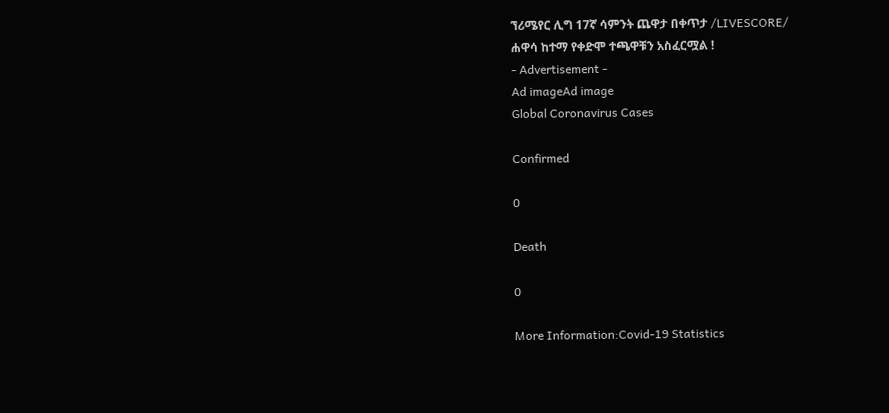ኘሪሜየር ሊግ 17ኛ ሳምንት ጨዋታ በቀጥታ /LIVESCORE/
ሐዋሳ ከተማ የቀድሞ ተጫዋቹን አስፈርሟል !
- Advertisement -
Ad imageAd image
Global Coronavirus Cases

Confirmed

0

Death

0

More Information:Covid-19 Statistics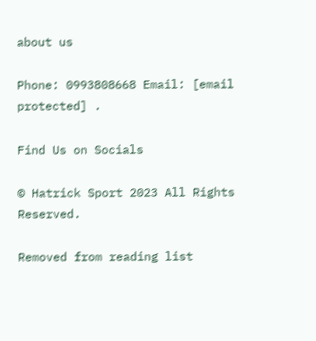about us

Phone: 0993808668 Email: [email protected] .

Find Us on Socials

© Hatrick Sport 2023 All Rights Reserved.

Removed from reading list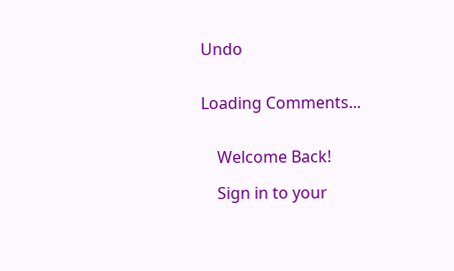Undo


Loading Comments...


    Welcome Back!

    Sign in to your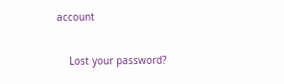account

    Lost your password?